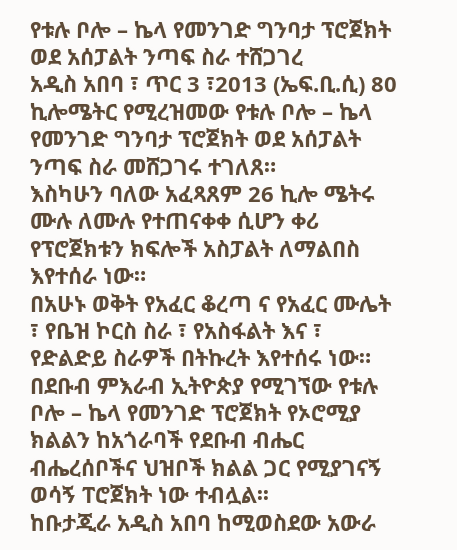የቱሉ ቦሎ – ኬላ የመንገድ ግንባታ ፕሮጀክት ወደ አሰፓልት ንጣፍ ስራ ተሸጋገረ
አዲስ አበባ ፣ ጥር 3 ፣2013 (ኤፍ.ቢ.ሲ) 80 ኪሎሜትር የሚረዝመው የቱሉ ቦሎ – ኬላ የመንገድ ግንባታ ፕሮጀክት ወደ አሰፓልት ንጣፍ ስራ መሸጋገሩ ተገለጸ።
እስካሁን ባለው አፈጻጸም 26 ኪሎ ሜትሩ ሙሉ ለሙሉ የተጠናቀቀ ሲሆን ቀሪ የፕሮጀክቱን ክፍሎች አስፓልት ለማልበስ እየተሰራ ነው።
በአሁኑ ወቅት የአፈር ቆረጣ ና የአፈር ሙሌት ፣ የቤዝ ኮርስ ስራ ፣ የአስፋልት እና ፣ የድልድይ ስራዎች በትኩረት እየተሰሩ ነው።
በደቡብ ምእራብ ኢትዮጵያ የሚገኘው የቱሉ ቦሎ – ኬላ የመንገድ ፕሮጀክት የኦሮሚያ ክልልን ከአጎራባች የደቡብ ብሔር ብሔረሰቦችና ህዝቦች ክልል ጋር የሚያገናኝ ወሳኝ ፐሮጀክት ነው ተብሏል፡፡
ከቡታጂራ አዲስ አበባ ከሚወስደው አውራ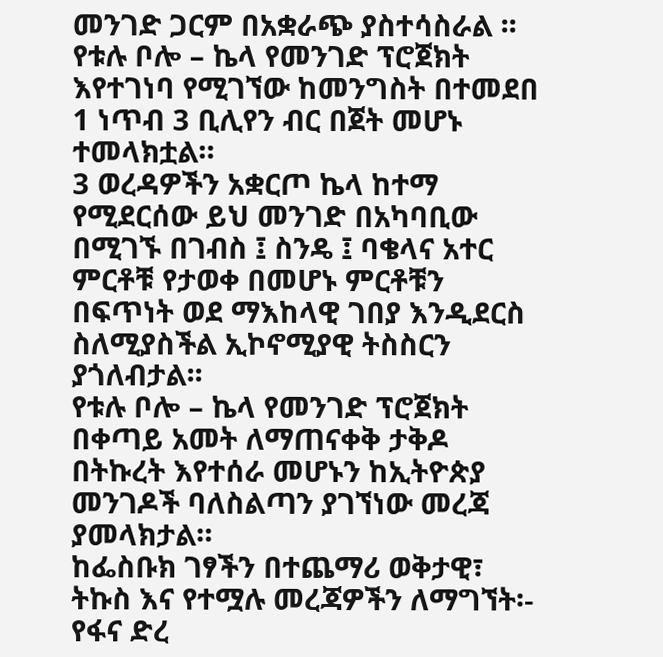መንገድ ጋርም በአቋራጭ ያስተሳስራል ፡፡
የቱሉ ቦሎ – ኬላ የመንገድ ፕሮጀክት እየተገነባ የሚገኘው ከመንግስት በተመደበ 1 ነጥብ 3 ቢሊየን ብር በጀት መሆኑ ተመላክቷል።
3 ወረዳዎችን አቋርጦ ኬላ ከተማ የሚደርሰው ይህ መንገድ በአካባቢው በሚገኙ በገብስ ፤ ስንዴ ፤ ባቄላና አተር ምርቶቹ የታወቀ በመሆኑ ምርቶቹን በፍጥነት ወደ ማእከላዊ ገበያ እንዲደርስ ስለሚያስችል ኢኮኖሚያዊ ትስስርን ያጎለብታል፡፡
የቱሉ ቦሎ – ኬላ የመንገድ ፕሮጀክት በቀጣይ አመት ለማጠናቀቅ ታቅዶ በትኩረት እየተሰራ መሆኑን ከኢትዮጵያ መንገዶች ባለስልጣን ያገኘነው መረጃ ያመላክታል።
ከፌስቡክ ገፃችን በተጨማሪ ወቅታዊ፣ ትኩስ እና የተሟሉ መረጃዎችን ለማግኘት፡-
የፋና ድረ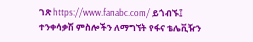ገጽ https://www.fanabc.com/ ይጎብኙ፤
ተንቀሳቃሽ ምስሎችን ለማግኘት የፋና ቴሌቪዥን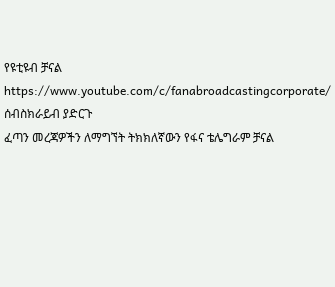የዩቲዩብ ቻናል https://www.youtube.com/c/fanabroadcastingcorporate/ ሰብስክራይብ ያድርጉ
ፈጣን መረጃዎችን ለማግኘት ትክክለኛውን የፋና ቴሌግራም ቻናል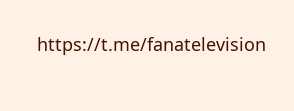https://t.me/fanatelevision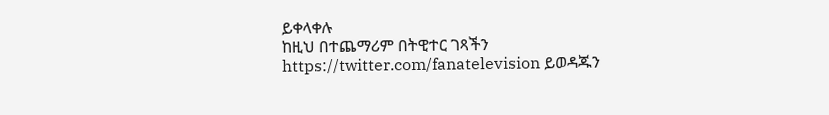ይቀላቀሉ
ከዚህ በተጨማሪም በትዊተር ገጻችን https://twitter.com/fanatelevision ይወዳጁን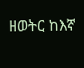ዘወትር ከእኛ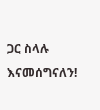ጋር ስላሉ እናመሰግናለን!